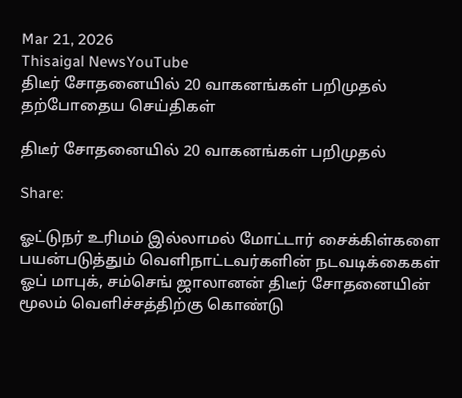Mar 21, 2026
Thisaigal NewsYouTube
திடீர் சோதனையில் 20 வாகனங்கள் பறிமுதல்
தற்போதைய செய்திகள்

திடீர் சோதனையில் 20 வாகனங்கள் பறிமுதல்

Share:

ஓட்டுநர் உரிமம் இல்லாமல் மோட்டார் சைக்கிள்களை பயன்படுத்தும் வெளிநாட்டவர்களின் நடவடிக்கைகள் ஓப் மாபுக், சம்செங் ஜாலானன் திடீர் சோதனையின் மூலம் வெளிச்சத்திற்கு கொண்டு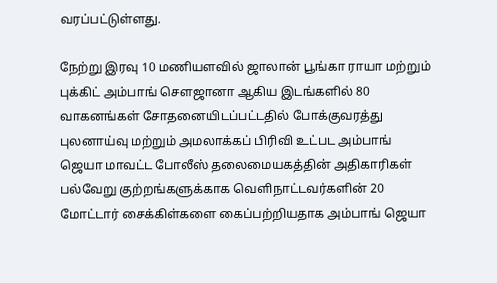வரப்பட்டுள்ளது.

நேற்று இரவு 10 மணியளவில் ஜாலான் பூங்கா ராயா மற்றும் புக்கிட் அம்பாங் சௌஜானா ஆகிய இடங்களில் 80 வாகனங்கள் சோதனையிடப்பட்டதில் போக்குவரத்து புலனா‌ய்வு ம‌ற்று‌ம் அமலாக்கப் பிரிவி உட்பட அம்பாங் ஜெயா மாவட்ட போலீஸ் தலைமையகத்தின் அதிகாரிகள் பல்வேறு குற்றங்களுக்காக வெளிநாட்டவர்களின் 20 மோட்டார் சைக்கிள்களை கைப்பற்றியதாக அம்பாங் ஜெயா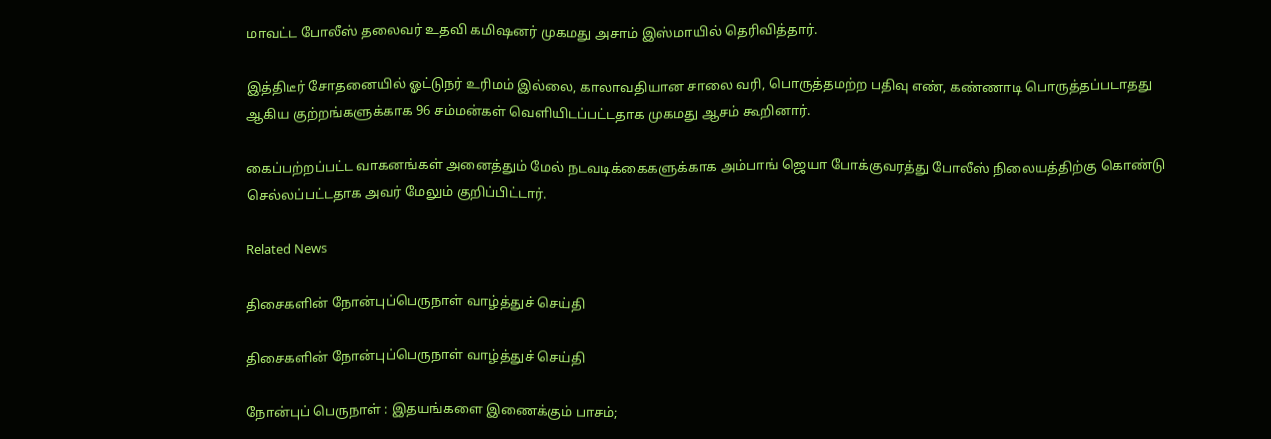மாவட்ட போலீஸ் தலைவர் உதவி கமிஷனர் முகமது அசாம் இஸ்மாயில் தெரிவித்தார்.

இத்திடீர் சோதனையில் ஓட்டுநர் உரிமம் இல்லை, காலாவதியான சாலை வரி, பொருத்தமற்ற பதிவு எண், கண்ணாடி பொருத்தப்படாதது ஆகிய குற்றங்களுக்காக 96 சம்மன்கள் வெளியிடப்பட்டதாக முகமது ஆசம் கூறினார்.

கைப்பற்றப்பட்ட வாகனங்கள் அனைத்தும் மேல் நடவடிக்கைகளுக்காக அம்பாங் ஜெயா போக்குவரத்து போலீஸ் நிலையத்திற்கு கொண்டு செல்லப்பட்டதாக அவர் மேலும் குறிப்பிட்டார்.

Related News

திசைகளின் நோன்புப்பெருநாள் வாழ்த்துச் செய்தி

திசைகளின் நோன்புப்பெருநாள் வாழ்த்துச் செய்தி

நோன்புப் பெருநாள் : இதயங்களை இணைக்கும் பாசம்;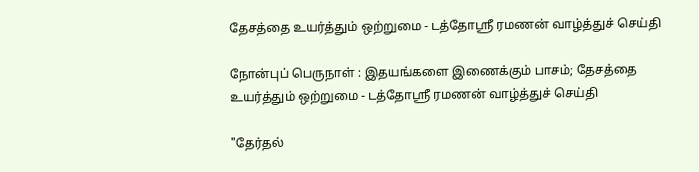தேசத்தை உயர்த்தும் ஒற்றுமை - டத்தோஶ்ரீ ரமணன் வாழ்த்துச் செய்தி

நோன்புப் பெருநாள் : இதயங்களை இணைக்கும் பாசம்; தேசத்தை உயர்த்தும் ஒற்றுமை - டத்தோஶ்ரீ ரமணன் வாழ்த்துச் செய்தி

"தேர்தல்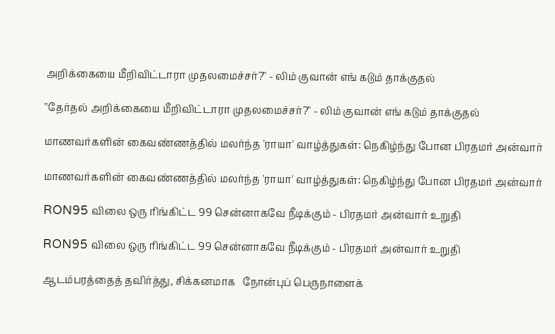அறிக்கையை மீறிவிட்டாரா முதலமைச்சர்?" - லிம் குவான் எங் கடும் தாக்குதல்

"தேர்தல் அறிக்கையை மீறிவிட்டாரா முதலமைச்சர்?" - லிம் குவான் எங் கடும் தாக்குதல்

மாணவர்களின் கைவண்ணத்தில் மலர்ந்த 'ராயா' வாழ்த்துகள்: நெகிழ்ந்து போன பிரதமர் அன்வார்

மாணவர்களின் கைவண்ணத்தில் மலர்ந்த 'ராயா' வாழ்த்துகள்: நெகிழ்ந்து போன பிரதமர் அன்வார்

RON95 விலை ஒரு ரிங்கிட்ட 99 சென்னாகவே நீடிக்கும் - பிரதமர் அன்வார் உறுதி

RON95 விலை ஒரு ரிங்கிட்ட 99 சென்னாகவே நீடிக்கும் - பிரதமர் அன்வார் உறுதி

ஆடம்பரத்தைத் தவிர்த்து, சிக்கனமாக   நோன்புப் பெருநாளைக்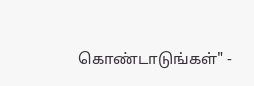கொண்டாடுங்கள்" -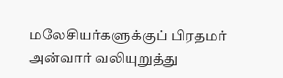மலேசியர்களுக்குப் பிரதமர் அன்வார் வலியுறுத்து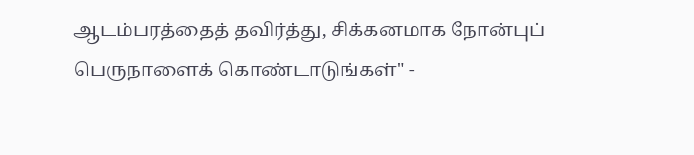ஆடம்பரத்தைத் தவிர்த்து, சிக்கனமாக நோன்புப் பெருநாளைக் கொண்டாடுங்கள்" -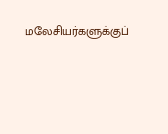மலேசியர்களுக்குப்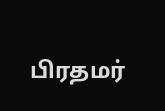பிரதமர்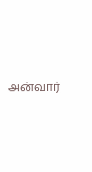அன்வார்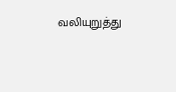வலியுறுத்து